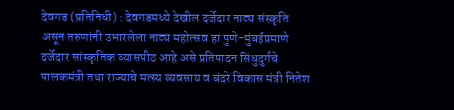देवगड (प्रतिनिधी) : देवगडमध्ये देखील दर्जेदार नाट्य संस्कृति असून तरुणांनी उभारलेला नाट्य महोत्सव हा पुणे-मुंबईप्रमाणे दर्जेदार सांस्कृतिक व्यासपीठ आहे असे प्रतिपादन सिंधुदुर्गचे पालकमंत्री तथा राज्याचे मत्स्य व्यवसाय व बंदरे विकास मंत्री नितेश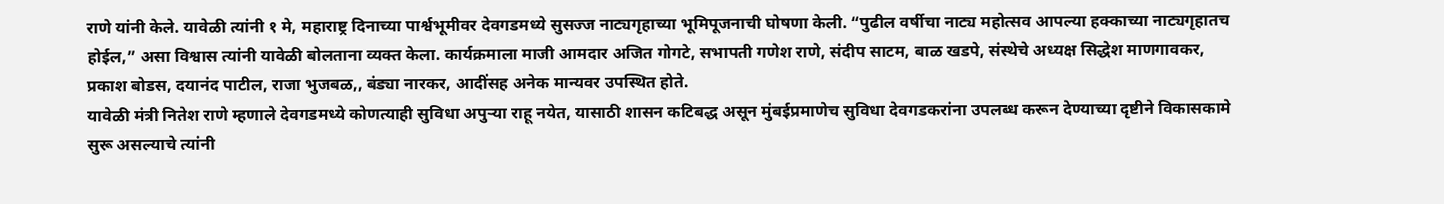राणे यांनी केले. यावेळी त्यांनी १ मे, महाराष्ट्र दिनाच्या पार्श्वभूमीवर देवगडमध्ये सुसज्ज नाट्यगृहाच्या भूमिपूजनाची घोषणा केली. “पुढील वर्षीचा नाट्य महोत्सव आपल्या हक्काच्या नाट्यगृहातच होईल,” असा विश्वास त्यांनी यावेळी बोलताना व्यक्त केला. कार्यक्रमाला माजी आमदार अजित गोगटे, सभापती गणेश राणे, संदीप साटम, बाळ खडपे, संस्थेचे अध्यक्ष सिद्धेश माणगावकर, प्रकाश बोडस, दयानंद पाटील, राजा भुजबळ,, बंड्या नारकर, आदींसह अनेक मान्यवर उपस्थित होते.
यावेळी मंत्री नितेश राणे म्हणाले देवगडमध्ये कोणत्याही सुविधा अपुऱ्या राहू नयेत, यासाठी शासन कटिबद्ध असून मुंबईप्रमाणेच सुविधा देवगडकरांना उपलब्ध करून देण्याच्या दृष्टीने विकासकामे सुरू असल्याचे त्यांनी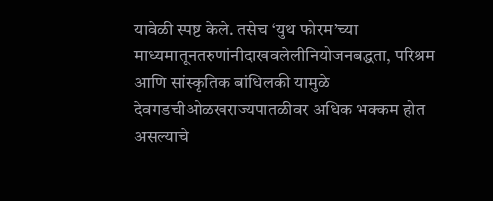यावेळी स्पष्ट केले. तसेच ‘युथ फोरम’च्या
माध्यमातूनतरुणांनीदाखवलेलीनियोजनबद्धता, परिश्रम आणि सांस्कृतिक बांधिलकी यामुळे देवगडचीओळखराज्यपातळीवर अधिक भक्कम होत असल्याचे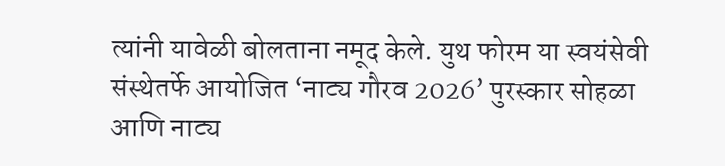त्यांनी यावेळी बोलताना नमूद केले. युथ फोरम या स्वयंसेवी संस्थेतर्फे आयोजित ‘नाट्य गौरव 2026’ पुरस्कार सोहळा आणि नाट्य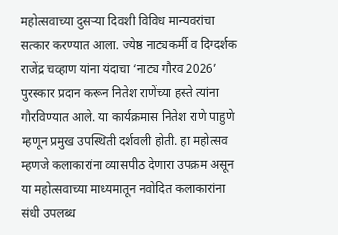महोत्सवाच्या दुसऱ्या दिवशी विविध मान्यवरांचा सत्कार करण्यात आला. ज्येष्ठ नाट्यकर्मी व दिग्दर्शक राजेंद्र चव्हाण यांना यंदाचा ‘नाट्य गौरव 2026’ पुरस्कार प्रदान करून नितेश राणेंच्या हस्ते त्यांना गौरविण्यात आले. या कार्यक्रमास नितेश राणे पाहुणे म्हणून प्रमुख उपस्थिती दर्शवली होती. हा महोत्सव म्हणजे कलाकारांना व्यासपीठ देणारा उपक्रम असून या महोत्सवाच्या माध्यमातून नवोदित कलाकारांना संधी उपलब्ध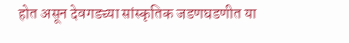होत असून देवगडच्या सांस्कृतिक जडणघडणीत या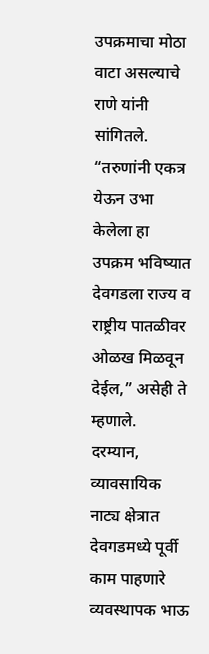उपक्रमाचा मोठा वाटा असल्याचे राणे यांनी सांगितले. “तरुणांनी एकत्र येऊन उभा केलेला हा उपक्रम भविष्यात देवगडला राज्य व राष्ट्रीय पातळीवर ओळख मिळवून देईल,” असेही ते म्हणाले.
दरम्यान, व्यावसायिक नाट्य क्षेत्रात देवगडमध्ये पूर्वी काम पाहणारे व्यवस्थापक भाऊ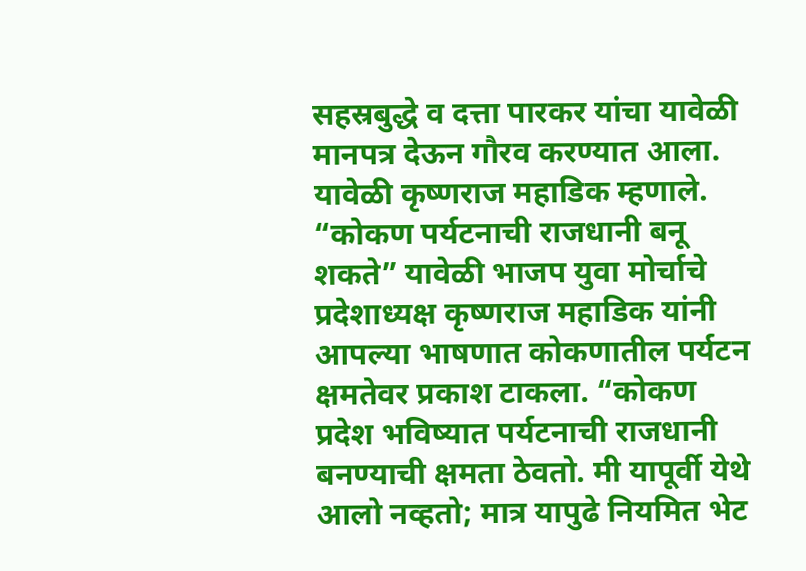सहस्रबुद्धे व दत्ता पारकर यांचा यावेळी मानपत्र देऊन गौरव करण्यात आला. यावेळी कृष्णराज महाडिक म्हणाले. “कोकण पर्यटनाची राजधानी बनू शकते” यावेळी भाजप युवा मोर्चाचे प्रदेशाध्यक्ष कृष्णराज महाडिक यांनी आपल्या भाषणात कोकणातील पर्यटन
क्षमतेवर प्रकाश टाकला. “कोकण प्रदेश भविष्यात पर्यटनाची राजधानी बनण्याची क्षमता ठेवतो. मी यापूर्वी येथे आलो नव्हतो; मात्र यापुढे नियमित भेट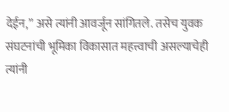देईन,” असे त्यांनी आवर्जून सांगितले. तसेच युवक संघटनांची भूमिका विकासात महत्त्वाची असल्याचेही त्यांनी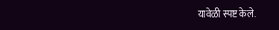यावेळी स्पष्ट केले.